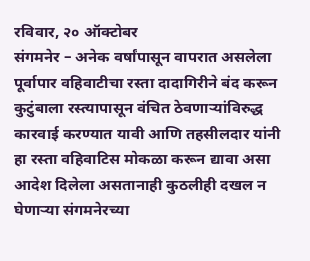रविवार, २० ऑक्टोबर
संगमनेर – अनेक वर्षांपासून वापरात असलेला पूर्वापार वहिवाटीचा रस्ता दादागिरीने बंद करून कुटुंबाला रस्त्यापासून वंचित ठेवणाऱ्यांविरुद्ध कारवाई करण्यात यावी आणि तहसीलदार यांनी हा रस्ता वहिवाटिस मोकळा करून द्यावा असा आदेश दिलेला असतानाही कुठलीही दखल न घेणाऱ्या संगमनेरच्या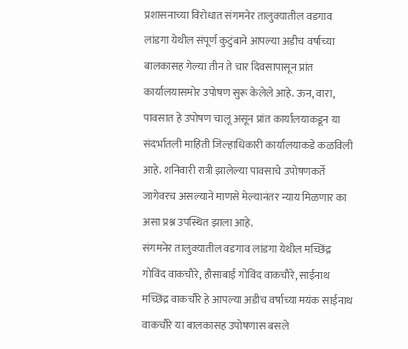प्रशासनाच्या विरोधात संगमनेर तालुक्यातील वडगाव लांडगा येथील संपूर्ण कुटुंबाने आपल्या अडीच वर्षाच्या बालकासह गेल्या तीन ते चार दिवसापासून प्रांत कार्यालयासमोर उपोषण सुरू केलेले आहे. ऊन, वारा, पावसात हे उपोषण चालू असून प्रांत कार्यालयाकडून या संदर्भातली माहिती जिल्हाधिकारी कार्यालयाकडे कळविली आहे. शनिवारी रात्री झालेल्या पावसाचे उपोषणकर्ते जागेवरच असल्याने माणसे मेल्यानंतर न्याय मिळणार का असा प्रश्न उपस्थित झाला आहे.
संगमनेर तालुक्यातील वडगाव लांडगा येथील मच्छिंद्र गोविंद वाकचौरे, हौसाबाई गोविंद वाकचौरे, साईनाथ मच्छिंद्र वाकचौरे हे आपल्या अडीच वर्षाच्या मयंक साईनाथ वाकचौरे या बालकासह उपोषणास बसले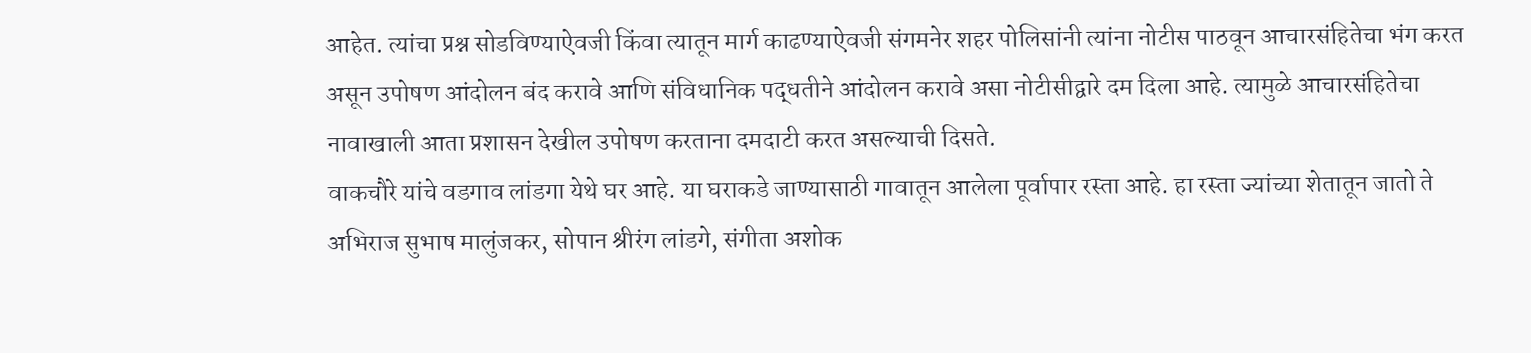आहेत. त्यांचा प्रश्न सोडविण्याऐवजी किंवा त्यातून मार्ग काढण्याऐवजी संगमनेर शहर पोलिसांनी त्यांना नोटीस पाठवून आचारसंहितेचा भंग करत असून उपोषण आंदोलन बंद करावे आणि संविधानिक पद्धतीने आंदोलन करावे असा नोटीसीद्वारे दम दिला आहे. त्यामुळे आचारसंहितेचा नावाखाली आता प्रशासन देखील उपोषण करताना दमदाटी करत असल्याची दिसते.
वाकचौरे यांचे वडगाव लांडगा येथे घर आहे. या घराकडे जाण्यासाठी गावातून आलेला पूर्वापार रस्ता आहे. हा रस्ता ज्यांच्या शेतातून जातो ते अभिराज सुभाष मालुंजकर, सोपान श्रीरंग लांडगे, संगीता अशोक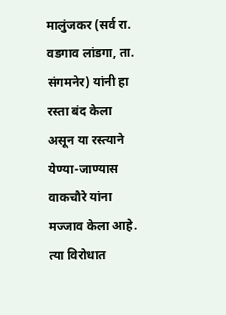मालुंजकर (सर्व रा. वडगाव लांडगा, ता. संगमनेर) यांनी हा रस्ता बंद केला असून या रस्त्याने येण्या-जाण्यास वाकचौरे यांना मज्जाव केला आहे. त्या विरोधात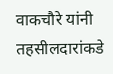वाकचौरे यांनी तहसीलदारांकडे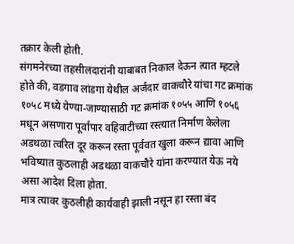तक्रार केली होती.
संगमनेरच्या तहसीलदारांनी याबाबत निकाल देऊन त्यात म्हटले होते की, वडगाव लांडगा येथील अर्जदार वाकचौरे यांचा गट क्रमांक १०५८ मध्ये येण्या-जाण्यासाठी गट क्रमांक १०५५ आणि १०५६ मधून असणारा पूर्वापार वहिवाटीच्या रस्त्यात निर्माण केलेला अडथळा त्वरित दूर करून रस्ता पूर्ववत खुला करून द्यावा आणि भविष्यात कुठलाही अडथळा वाकचौरे यांना करण्यात येऊ नये असा आदेश दिला होता.
मात्र त्यावर कुठलीही कार्यवाही झाली नसून हा रस्ता बंद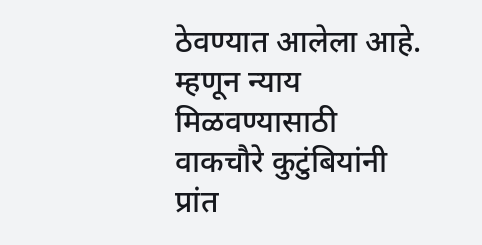ठेवण्यात आलेला आहे. म्हणून न्याय मिळवण्यासाठी वाकचौरे कुटुंबियांनी प्रांत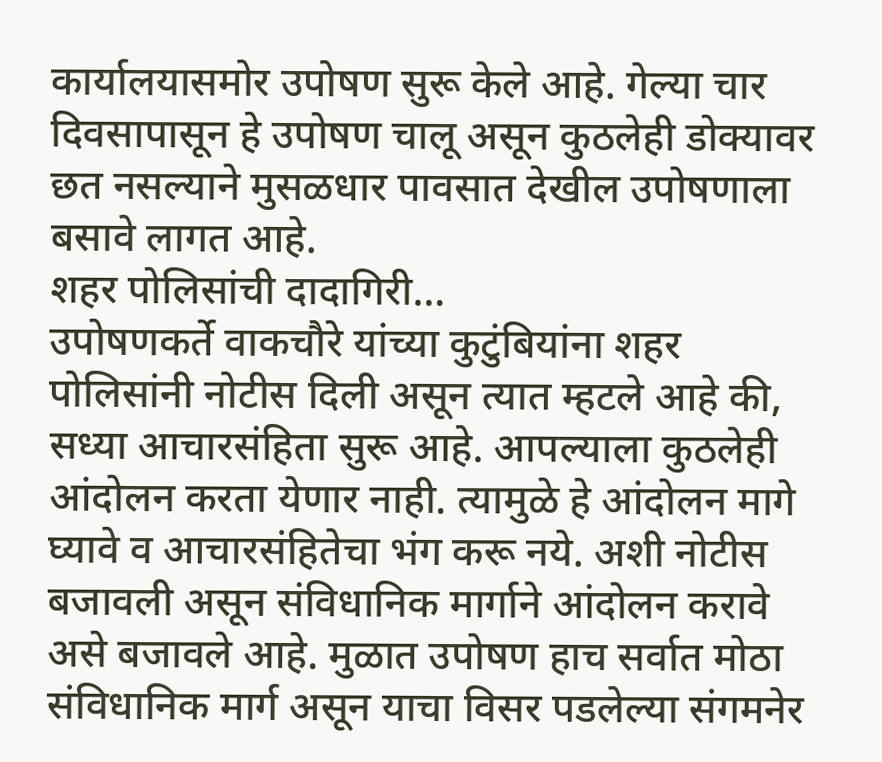कार्यालयासमोर उपोषण सुरू केले आहे. गेल्या चार दिवसापासून हे उपोषण चालू असून कुठलेही डोक्यावर छत नसल्याने मुसळधार पावसात देखील उपोषणाला बसावे लागत आहे.
शहर पोलिसांची दादागिरी…
उपोषणकर्ते वाकचौरे यांच्या कुटुंबियांना शहर पोलिसांनी नोटीस दिली असून त्यात म्हटले आहे की, सध्या आचारसंहिता सुरू आहे. आपल्याला कुठलेही आंदोलन करता येणार नाही. त्यामुळे हे आंदोलन मागे घ्यावे व आचारसंहितेचा भंग करू नये. अशी नोटीस बजावली असून संविधानिक मार्गाने आंदोलन करावे असे बजावले आहे. मुळात उपोषण हाच सर्वात मोठा संविधानिक मार्ग असून याचा विसर पडलेल्या संगमनेर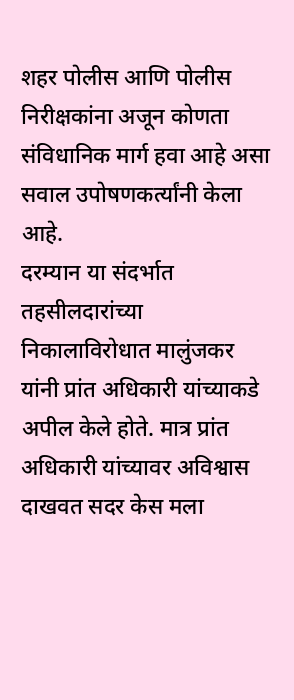शहर पोलीस आणि पोलीस निरीक्षकांना अजून कोणता संविधानिक मार्ग हवा आहे असा सवाल उपोषणकर्त्यांनी केला आहे.
दरम्यान या संदर्भात तहसीलदारांच्या निकालाविरोधात मालुंजकर यांनी प्रांत अधिकारी यांच्याकडे अपील केले होते. मात्र प्रांत अधिकारी यांच्यावर अविश्वास दाखवत सदर केस मला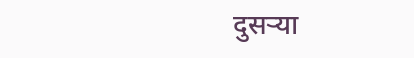दुसऱ्या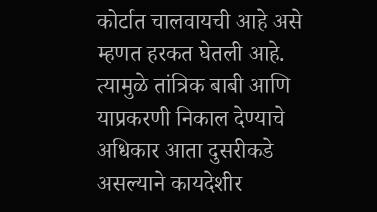कोर्टात चालवायची आहे असे म्हणत हरकत घेतली आहे. त्यामुळे तांत्रिक बाबी आणि याप्रकरणी निकाल देण्याचे अधिकार आता दुसरीकडे असल्याने कायदेशीर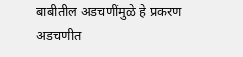बाबीतील अडचणींमुळे हे प्रकरण अडचणीत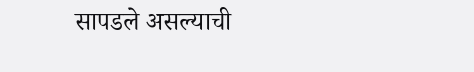सापडले असल्याची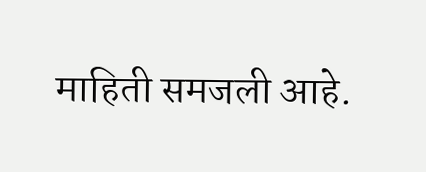माहिती समजली आहे.